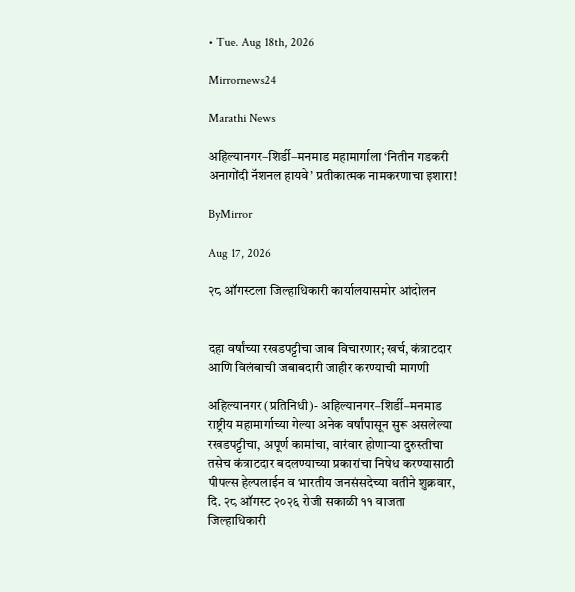• Tue. Aug 18th, 2026

Mirrornews24

Marathi News

अहिल्यानगर–शिर्डी–मनमाड महामार्गाला ‘नितीन गडकरी अनागोंदी नॅशनल हायवे’ प्रतीकात्मक नामकरणाचा इशारा!

ByMirror

Aug 17, 2026

२८ ऑगस्टला जिल्हाधिकारी कार्यालयासमोर आंदोलन


दहा वर्षांच्या रखडपट्टीचा जाब विचारणार; खर्च, कंत्राटदार आणि विलंबाची जबाबदारी जाहीर करण्याची मागणी

अहिल्यानगर (प्रतिनिधी)- अहिल्यानगर–शिर्डी–मनमाड राष्ट्रीय महामार्गाच्या गेल्या अनेक वर्षांपासून सुरू असलेल्या रखडपट्टीचा, अपूर्ण कामांचा, वारंवार होणाऱ्या दुरुस्तीचा तसेच कंत्राटदार बदलण्याच्या प्रकारांचा निषेध करण्यासाठी पीपल्स हेल्पलाईन व भारतीय जनसंसदेच्या वतीने शुक्रवार, दि. २८ ऑगस्ट २०२६ रोजी सकाळी ११ वाजता जिल्हाधिकारी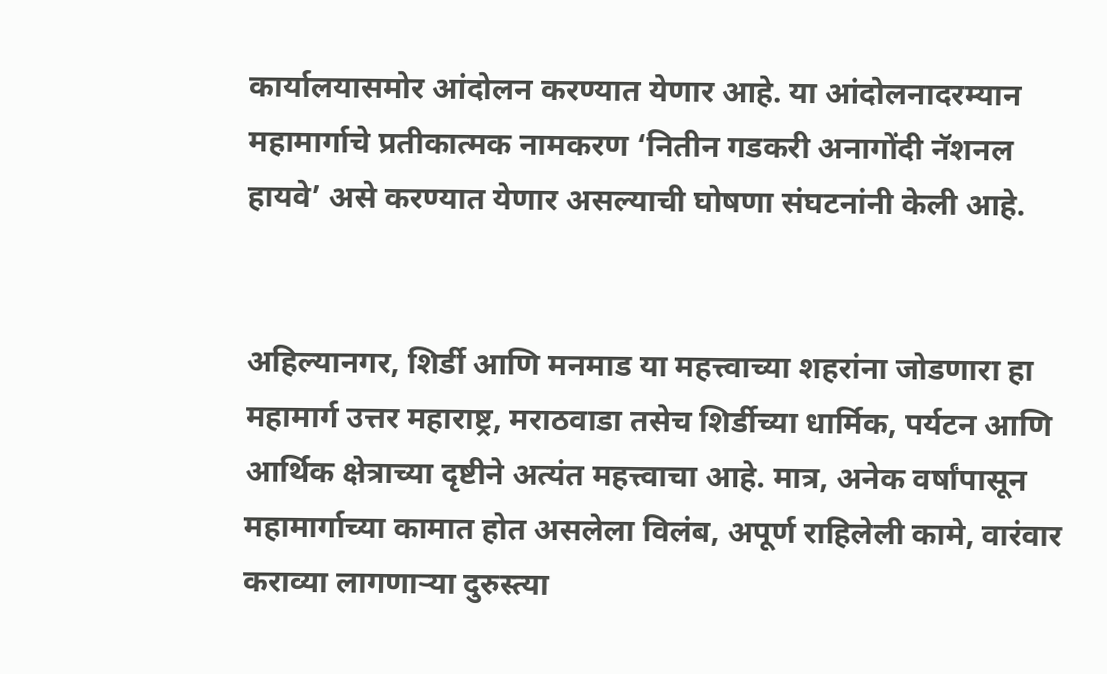कार्यालयासमोर आंदोलन करण्यात येणार आहे. या आंदोलनादरम्यान महामार्गाचे प्रतीकात्मक नामकरण ‘नितीन गडकरी अनागोंदी नॅशनल हायवे’ असे करण्यात येणार असल्याची घोषणा संघटनांनी केली आहे.


अहिल्यानगर, शिर्डी आणि मनमाड या महत्त्वाच्या शहरांना जोडणारा हा महामार्ग उत्तर महाराष्ट्र, मराठवाडा तसेच शिर्डीच्या धार्मिक, पर्यटन आणि आर्थिक क्षेत्राच्या दृष्टीने अत्यंत महत्त्वाचा आहे. मात्र, अनेक वर्षांपासून महामार्गाच्या कामात होत असलेला विलंब, अपूर्ण राहिलेली कामे, वारंवार कराव्या लागणाऱ्या दुरुस्त्या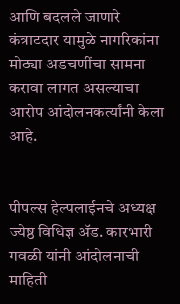आणि बदलले जाणारे कंत्राटदार यामुळे नागरिकांना मोठ्या अडचणींचा सामना करावा लागत असल्याचा आरोप आंदोलनकर्त्यांनी केला आहे.


पीपल्स हेल्पलाईनचे अध्यक्ष ज्येष्ठ विधिज्ञ ॲड. कारभारी गवळी यांनी आंदोलनाची माहिती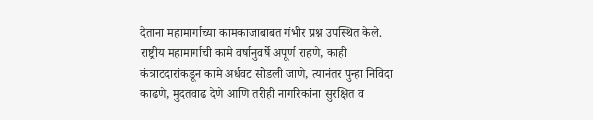देताना महामार्गाच्या कामकाजाबाबत गंभीर प्रश्न उपस्थित केले. राष्ट्रीय महामार्गाची कामे वर्षानुवर्षे अपूर्ण राहणे, काही कंत्राटदारांकडून कामे अर्धवट सोडली जाणे, त्यानंतर पुन्हा निविदा काढणे, मुदतवाढ देणे आणि तरीही नागरिकांना सुरक्षित व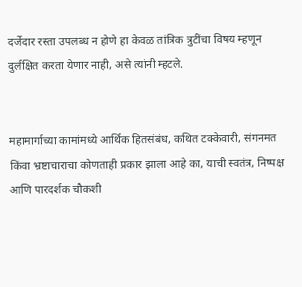दर्जेदार रस्ता उपलब्ध न होणे हा केवळ तांत्रिक त्रुटींचा विषय म्हणून दुर्लक्षित करता येणार नाही, असे त्यांनी म्हटले.


महामार्गाच्या कामांमध्ये आर्थिक हितसंबंध, कथित टक्केवारी, संगनमत किंवा भ्रष्टाचाराचा कोणताही प्रकार झाला आहे का, याची स्वतंत्र, निष्पक्ष आणि पारदर्शक चौकशी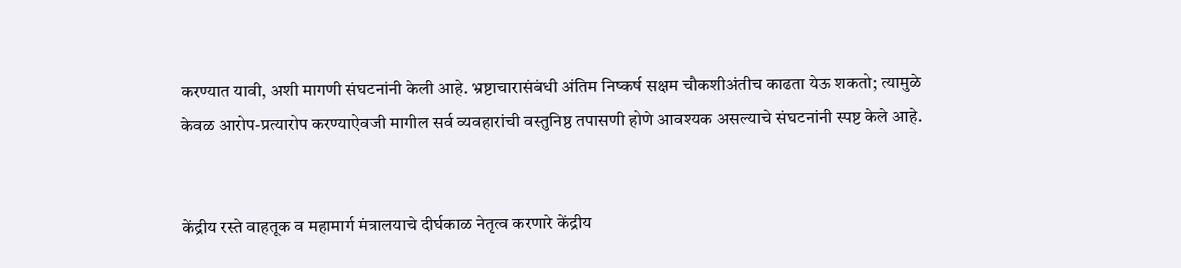करण्यात यावी, अशी मागणी संघटनांनी केली आहे. भ्रष्टाचारासंबंधी अंतिम निष्कर्ष सक्षम चौकशीअंतीच काढता येऊ शकतो; त्यामुळे केवळ आरोप-प्रत्यारोप करण्याऐवजी मागील सर्व व्यवहारांची वस्तुनिष्ठ तपासणी होणे आवश्यक असल्याचे संघटनांनी स्पष्ट केले आहे.


केंद्रीय रस्ते वाहतूक व महामार्ग मंत्रालयाचे दीर्घकाळ नेतृत्व करणारे केंद्रीय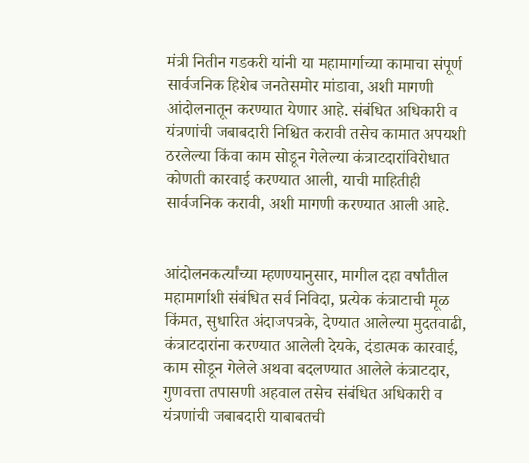मंत्री नितीन गडकरी यांनी या महामार्गाच्या कामाचा संपूर्ण सार्वजनिक हिशेब जनतेसमोर मांडावा, अशी मागणी आंदोलनातून करण्यात येणार आहे. संबंधित अधिकारी व यंत्रणांची जबाबदारी निश्चित करावी तसेच कामात अपयशी ठरलेल्या किंवा काम सोडून गेलेल्या कंत्राटदारांविरोधात कोणती कारवाई करण्यात आली, याची माहितीही सार्वजनिक करावी, अशी मागणी करण्यात आली आहे.


आंदोलनकर्त्यांच्या म्हणण्यानुसार, मागील दहा वर्षांतील महामार्गाशी संबंधित सर्व निविदा, प्रत्येक कंत्राटाची मूळ किंमत, सुधारित अंदाजपत्रके, देण्यात आलेल्या मुदतवाढी, कंत्राटदारांना करण्यात आलेली देयके, दंडात्मक कारवाई, काम सोडून गेलेले अथवा बदलण्यात आलेले कंत्राटदार, गुणवत्ता तपासणी अहवाल तसेच संबंधित अधिकारी व यंत्रणांची जबाबदारी याबाबतची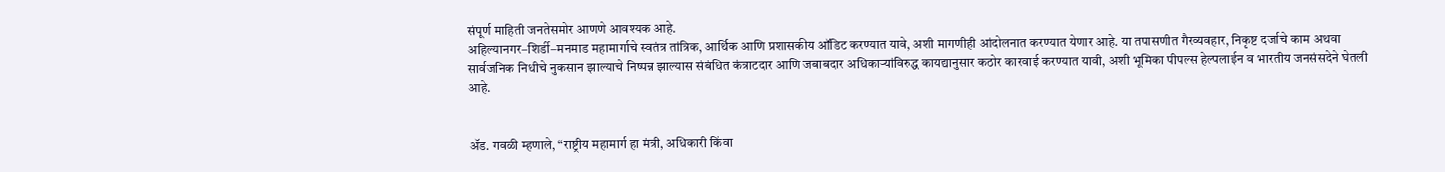संपूर्ण माहिती जनतेसमोर आणणे आवश्यक आहे.
अहिल्यानगर–शिर्डी–मनमाड महामार्गाचे स्वतंत्र तांत्रिक, आर्थिक आणि प्रशासकीय ऑडिट करण्यात यावे, अशी मागणीही आंदोलनात करण्यात येणार आहे. या तपासणीत गैरव्यवहार, निकृष्ट दर्जाचे काम अथवा सार्वजनिक निधीचे नुकसान झाल्याचे निष्पन्न झाल्यास संबंधित कंत्राटदार आणि जबाबदार अधिकाऱ्यांविरुद्ध कायद्यानुसार कठोर कारवाई करण्यात यावी, अशी भूमिका पीपल्स हेल्पलाईन व भारतीय जनसंसदेने घेतली आहे.


ॲड. गवळी म्हणाले, “राष्ट्रीय महामार्ग हा मंत्री, अधिकारी किंवा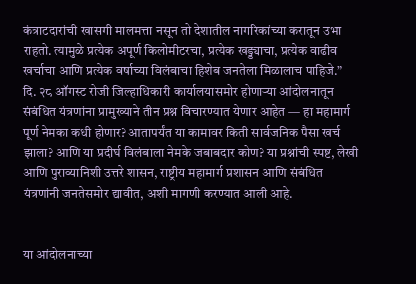कंत्राटदारांची खासगी मालमत्ता नसून तो देशातील नागरिकांच्या करातून उभा राहतो. त्यामुळे प्रत्येक अपूर्ण किलोमीटरचा, प्रत्येक खड्ड्याचा, प्रत्येक वाढीव खर्चाचा आणि प्रत्येक वर्षाच्या विलंबाचा हिशेब जनतेला मिळालाच पाहिजे.”
दि. २८ ऑगस्ट रोजी जिल्हाधिकारी कार्यालयासमोर होणाऱ्या आंदोलनातून संबंधित यंत्रणांना प्रामुख्याने तीन प्रश्न विचारण्यात येणार आहेत — हा महामार्ग पूर्ण नेमका कधी होणार? आतापर्यंत या कामावर किती सार्वजनिक पैसा खर्च झाला? आणि या प्रदीर्घ विलंबाला नेमके जबाबदार कोण? या प्रश्नांची स्पष्ट, लेखी आणि पुराव्यानिशी उत्तरे शासन, राष्ट्रीय महामार्ग प्रशासन आणि संबंधित यंत्रणांनी जनतेसमोर द्यावीत, अशी मागणी करण्यात आली आहे.


या आंदोलनाच्या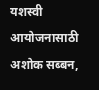यशस्वी आयोजनासाठी अशोक सब्बन,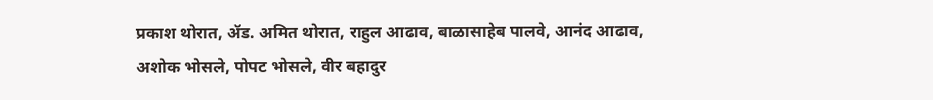प्रकाश थोरात, ॲड. अमित थोरात, राहुल आढाव, बाळासाहेब पालवे, आनंद आढाव, अशोक भोसले, पोपट भोसले, वीर बहादुर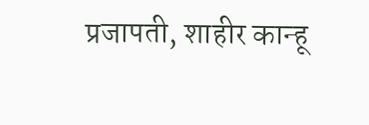प्रजापती, शाहीर कान्हू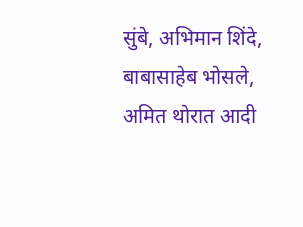सुंबे, अभिमान शिंदे, बाबासाहेब भोसले, अमित थोरात आदी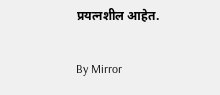प्रयत्नशील आहेत.

By Mirror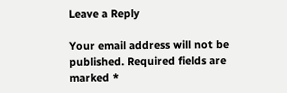Leave a Reply

Your email address will not be published. Required fields are marked *